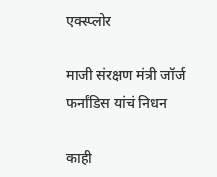एक्स्प्लोर

माजी संरक्षण मंत्री जॉर्ज फर्नांडिस यांचं निधन

काही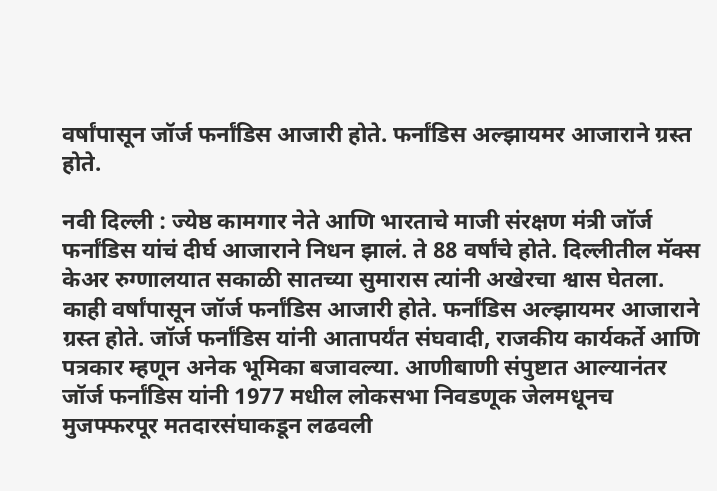वर्षांपासून जॉर्ज फर्नांडिस आजारी होते. फर्नांडिस अल्झायमर आजाराने ग्रस्त होते.

नवी दिल्ली : ज्येष्ठ कामगार नेते आणि भारताचे माजी संरक्षण मंत्री जॉर्ज फर्नांडिस यांचं दीर्घ आजाराने निधन झालं. ते 88 वर्षांचे होते. दिल्लीतील मॅक्स केअर रुग्णालयात सकाळी सातच्या सुमारास त्यांनी अखेरचा श्वास घेतला. काही वर्षांपासून जॉर्ज फर्नांडिस आजारी होते. फर्नांडिस अल्झायमर आजाराने ग्रस्त होते. जॉर्ज फर्नांडिस यांनी आतापर्यंत संघवादी, राजकीय कार्यकर्ते आणि पत्रकार म्हणून अनेक भूमिका बजावल्या. आणीबाणी संपुष्टात आल्यानंतर जॉर्ज फर्नांडिस यांनी 1977 मधील लोकसभा निवडणूक जेलमधूनच मुजफ्फरपूर मतदारसंघाकडून लढवली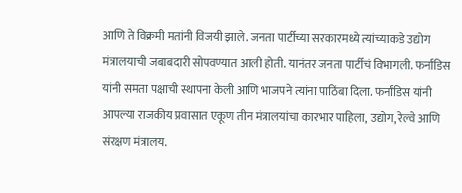आणि ते विक्रमी मतांनी विजयी झाले. जनता पार्टीच्या सरकारमध्ये त्यांच्याकडे उद्योग मंत्रालयाची जबाबदारी सोपवण्यात आली होती. यानंतर जनता पार्टीचं विभागली. फर्नांडिस यांनी समता पक्षाची स्थापना केली आणि भाजपने त्यांना पाठिंबा दिला. फर्नांडिस यांनी आपल्या राजकीय प्रवासात एकूण तीन मंत्रालयांचा कारभार पाहिला, उद्योग, रेल्वे आणि संरक्षण मंत्रालय.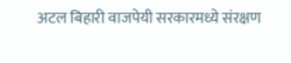अटल बिहारी वाजपेयी सरकारमध्ये संरक्षण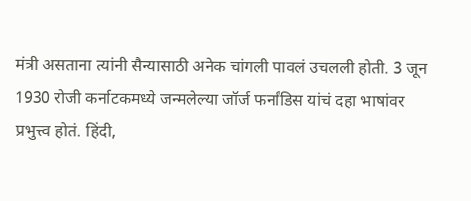मंत्री असताना त्यांनी सैन्यासाठी अनेक चांगली पावलं उचलली होती. 3 जून 1930 रोजी कर्नाटकमध्ये जन्मलेल्या जॉर्ज फर्नांडिस यांचं दहा भाषांवर प्रभुत्त्व होतं. हिंदी,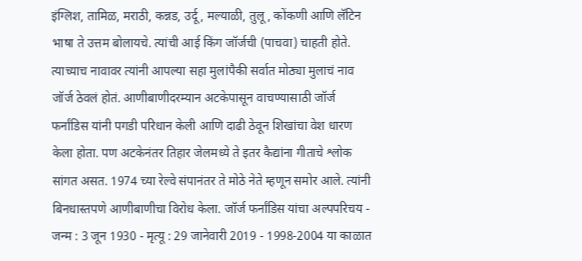इंग्लिश, तामिळ, मराठी, कन्नड, उर्दू, मल्याळी, तुलू, कोंकणी आणि लॅटिन भाषा ते उत्तम बोलायचे. त्यांची आई किंग जॉर्जची (पाचवा) चाहती होते. त्याच्याच नावावर त्यांनी आपल्या सहा मुलांपैकी सर्वात मोठ्या मुलाचं नाव जॉर्ज ठेवलं होतं. आणीबाणीदरम्यान अटकेपासून वाचण्यासाठी जॉर्ज फर्नांडिस यांनी पगडी परिधान केली आणि दाढी ठेवून शिखांचा वेश धारण केला होता. पण अटकेनंतर तिहार जेलमध्ये ते इतर कैद्यांना गीताचे श्लोक सांगत असत. 1974 च्या रेल्वे संपानंतर ते मोठे नेते म्हणून समोर आले. त्यांनी बिनधास्तपणे आणीबाणीचा विरोध केला. जॉर्ज फर्नांडिस यांचा अल्पपरिचय - जन्म : 3 जून 1930 - मृत्यू : 29 जानेवारी 2019 - 1998-2004 या काळात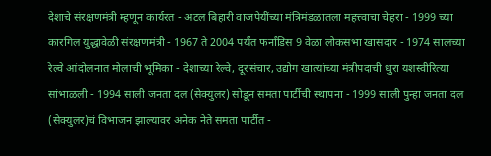देशाचे संरक्षणमंत्री म्हणून कार्यरत - अटल बिहारी वाजपेयींच्या मंत्रिमंडळातला महत्त्वाचा चेहरा - 1999 च्या कारगिल युद्धावेळी संरक्षणमंत्री - 1967 ते 2004 पर्यंत फर्नांडिस 9 वेळा लोकसभा खासदार - 1974 सालच्या रेल्वे आंदोलनात मोलाची भूमिका - देशाच्या रेल्वे, दूरसंचार, उद्योग खात्यांच्या मंत्रीपदाची धुरा यशस्वीरित्या सांभाळली - 1994 साली जनता दल (सेक्युलर) सोडून समता पार्टीची स्थापना - 1999 साली पुन्हा जनता दल (सेक्युलर)चं विभाजन झाल्यावर अनेक नेते समता पार्टीत -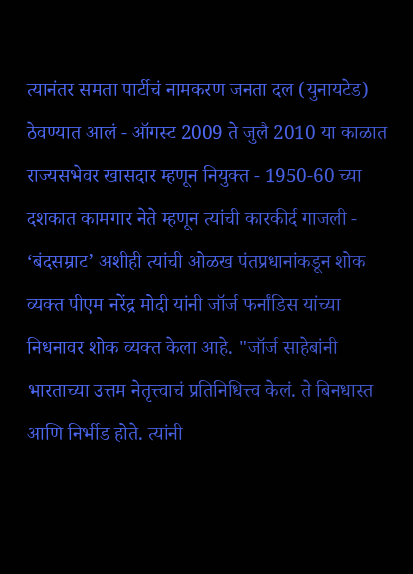त्यानंतर समता पार्टीचं नामकरण जनता दल (युनायटेड) ठेवण्यात आलं - ऑगस्ट 2009 ते जुलै 2010 या काळात राज्यसभेवर खासदार म्हणून नियुक्त - 1950-60 च्या दशकात कामगार नेते म्हणून त्यांची कारकीर्द गाजली - ‘बंदसम्राट’ अशीही त्यांची ओळख पंतप्रधानांकडून शोक व्यक्त पीएम नरेंद्र मोदी यांनी जॉर्ज फर्नांडिस यांच्या निधनावर शोक व्यक्त केला आहे. "जॉर्ज साहेबांनी भारताच्या उत्तम नेतृत्त्वाचं प्रतिनिधित्त्व केलं. ते बिनधास्त आणि निर्भीड होते. त्यांनी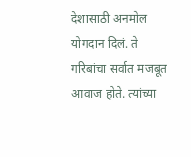देशासाठी अनमोल योगदान दिलं. ते गरिबांचा सर्वात मजबूत आवाज होते. त्यांच्या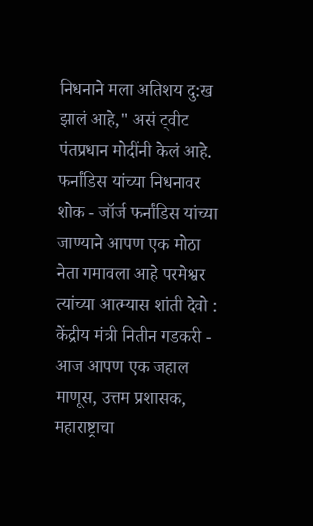निधनाने मला अतिशय दु:ख झालं आहे," असं ट्वीट पंतप्रधान मोदींनी केलं आहे. फर्नांडिस यांच्या निधनावर शोक - जॉर्ज फर्नांडिस यांच्या जाण्याने आपण एक मोठा नेता गमावला आहे परमेश्वर त्यांच्या आत्म्यास शांती देवो : केंद्रीय मंत्री नितीन गडकरी - आज आपण एक जहाल माणूस, उत्तम प्रशासक, महाराष्ट्राचा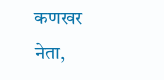कणखर नेता,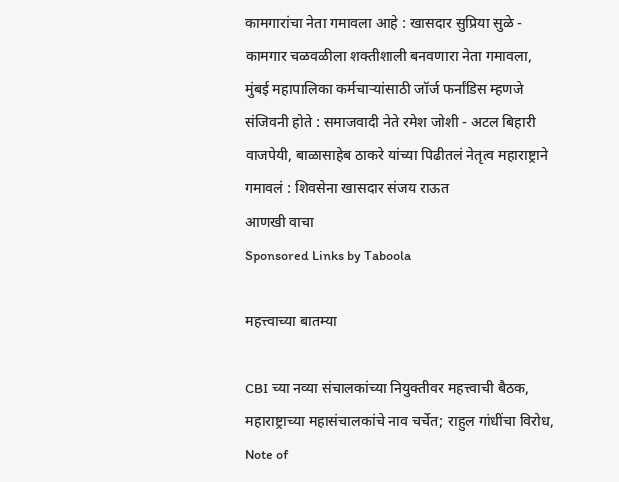कामगारांचा नेता गमावला आहे : खासदार सुप्रिया सुळे - कामगार चळवळीला शक्तीशाली बनवणारा नेता गमावला, मुंबई महापालिका कर्मचाऱ्यांसाठी जॉर्ज फर्नांडिस म्हणजे संजिवनी होते : समाजवादी नेते रमेश जोशी - अटल बिहारी वाजपेयी, बाळासाहेब ठाकरे यांच्या पिढीतलं नेतृत्व महाराष्ट्राने गमावलं : शिवसेना खासदार संजय राऊत
आणखी वाचा
Sponsored Links by Taboola

महत्त्वाच्या बातम्या

CBI च्या नव्या संचालकांच्या नियुक्तीवर महत्त्वाची बैठक, महाराष्ट्राच्या महासंचालकांचे नाव चर्चेत; राहुल गांधींचा विरोध, Note of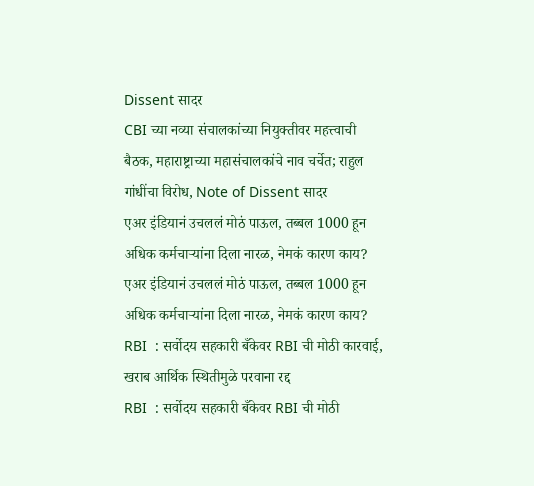Dissent सादर
CBI च्या नव्या संचालकांच्या नियुक्तीवर महत्त्वाची बैठक, महाराष्ट्राच्या महासंचालकांचे नाव चर्चेत; राहुल गांधींचा विरोध, Note of Dissent सादर
एअर इंडियानं उचललं मोठं पाऊल, तब्बल 1000 हून अधिक कर्मचाऱ्यांना दिला नारळ, नेमकं कारण काय?
एअर इंडियानं उचललं मोठं पाऊल, तब्बल 1000 हून अधिक कर्मचाऱ्यांना दिला नारळ, नेमकं कारण काय?
RBI  : सर्वोदय सहकारी बँकेवर RBI ची मोठी कारवाई, खराब आर्थिक स्थितीमुळे परवाना रद्द
RBI  : सर्वोदय सहकारी बँकेवर RBI ची मोठी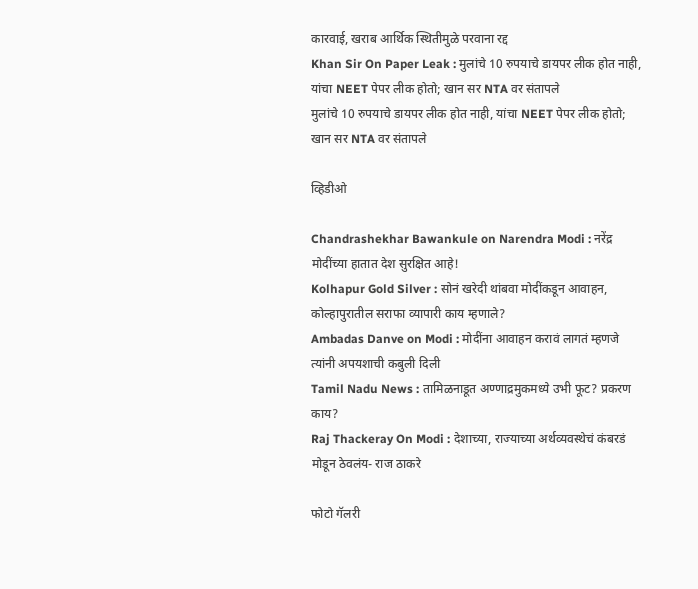कारवाई, खराब आर्थिक स्थितीमुळे परवाना रद्द
Khan Sir On Paper Leak : मुलांचे 10 रुपयाचे डायपर लीक होत नाही, यांचा NEET पेपर लीक होतो; खान सर NTA वर संतापले
मुलांचे 10 रुपयाचे डायपर लीक होत नाही, यांचा NEET पेपर लीक होतो; खान सर NTA वर संतापले

व्हिडीओ

Chandrashekhar Bawankule on Narendra Modi : नरेंद्र मोदींच्या हातात देश सुरक्षित आहे!
Kolhapur Gold Silver : सोनं खरेदी थांबवा मोदींकडून आवाहन, कोल्हापुरातील सराफा व्यापारी काय म्हणाले?
Ambadas Danve on Modi : मोदींना आवाहन करावं लागतं म्हणजे त्यांनी अपयशाची कबुली दिली
Tamil Nadu News : तामिळनाडूत अण्णाद्रमुकमध्ये उभी फूट? प्रकरण काय?
Raj Thackeray On Modi : देशाच्या, राज्याच्या अर्थव्यवस्थेचं कंबरडं मोडून ठेवलंय- राज ठाकरे

फोटो गॅलरी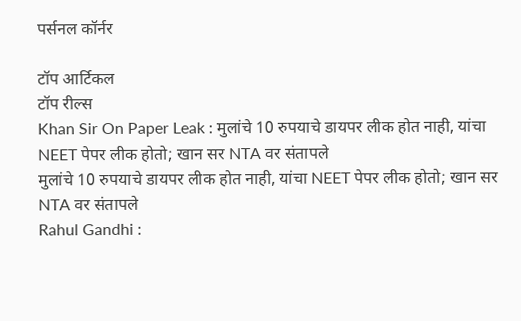पर्सनल कॉर्नर

टॉप आर्टिकल
टॉप रील्स
Khan Sir On Paper Leak : मुलांचे 10 रुपयाचे डायपर लीक होत नाही, यांचा NEET पेपर लीक होतो; खान सर NTA वर संतापले
मुलांचे 10 रुपयाचे डायपर लीक होत नाही, यांचा NEET पेपर लीक होतो; खान सर NTA वर संतापले
Rahul Gandhi :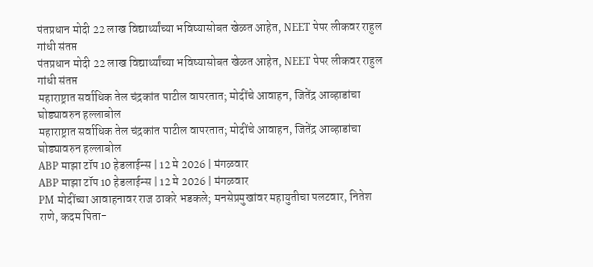पंतप्रधान मोदी 22 लाख विद्यार्थ्यांच्या भविष्यासोबत खेळत आहेत, NEET पेपर लीकवर राहुल गांधी संतप्त
पंतप्रधान मोदी 22 लाख विद्यार्थ्यांच्या भविष्यासोबत खेळत आहेत, NEET पेपर लीकवर राहुल गांधी संतप्त
महाराष्ट्रात सर्वाधिक तेल चंद्रकांत पाटील वापरतात; मोदींचे आवाहन, जितेंद्र आव्हाडांचा घोड्यावरुन हल्लाबोल
महाराष्ट्रात सर्वाधिक तेल चंद्रकांत पाटील वापरतात; मोदींचे आवाहन, जितेंद्र आव्हाडांचा घोड्यावरुन हल्लाबोल
ABP माझा टॉप 10 हेडलाईन्स | 12 मे 2026 | मंगळवार
ABP माझा टॉप 10 हेडलाईन्स | 12 मे 2026 | मंगळवार
PM मोदींच्या आवाहनावर राज ठाकरे भडकले; मनसेप्रमुखांवर महायुतीचा पलटवार, नितेश राणे, कदम पिता-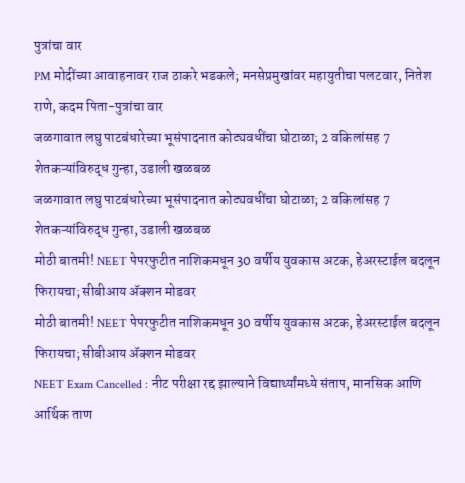पुत्रांचा वार
PM मोदींच्या आवाहनावर राज ठाकरे भडकले; मनसेप्रमुखांवर महायुतीचा पलटवार, नितेश राणे, कदम पिता-पुत्रांचा वार
जळगावात लघु पाटबंधारेच्या भूसंपादनात कोट्यवधींचा घोटाळा; 2 वकिलांसह 7 शेतकऱ्यांविरुद्ध गुन्हा, उडाली खळबळ
जळगावात लघु पाटबंधारेच्या भूसंपादनात कोट्यवधींचा घोटाळा; 2 वकिलांसह 7 शेतकऱ्यांविरुद्ध गुन्हा, उडाली खळबळ
मोठी बातमी! NEET पेपरफुटीत नाशिकमधून 30 वर्षीय युवकास अटक, हेअरस्टाईल बदलून फिरायचा; सीबीआय ॲक्शन मोडवर
मोठी बातमी! NEET पेपरफुटीत नाशिकमधून 30 वर्षीय युवकास अटक, हेअरस्टाईल बदलून फिरायचा; सीबीआय ॲक्शन मोडवर
NEET Exam Cancelled : नीट परीक्षा रद्द झाल्याने विद्यार्थ्यांमध्ये संताप, मानसिक आणि आर्थिक ताण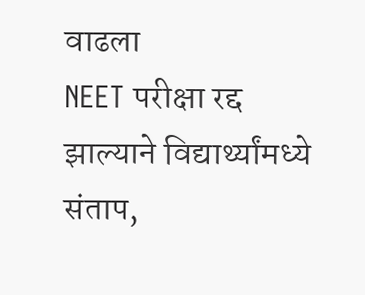वाढला
NEET परीक्षा रद्द झाल्याने विद्यार्थ्यांमध्ये संताप,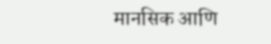मानसिक आणि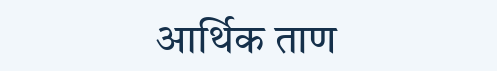आर्थिक ताण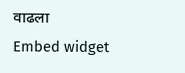वाढला
Embed widget